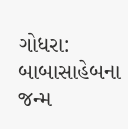ગોધરા: બાબાસાહેબના જન્મ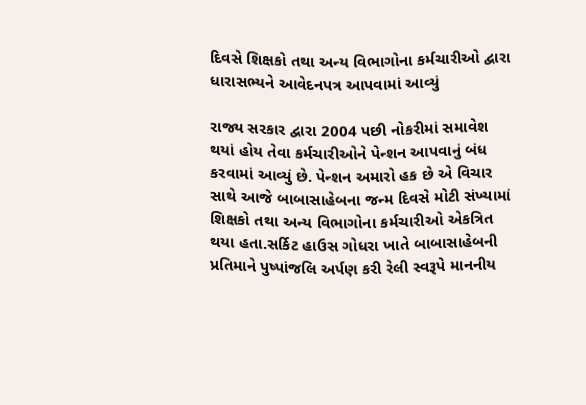દિવસે શિક્ષકો તથા અન્ય વિભાગોના કર્મચારીઓ દ્વારા ધારાસભ્યને આવેદનપત્ર આપવામાં આવ્યું

રાજ્ય સરકાર દ્વારા 2004 પછી નોકરીમાં સમાવેશ થયાં હોય તેવા કર્મચારીઓને પેન્શન આપવાનું બંધ કરવામાં આવ્યું છે. પેન્શન અમારો હક છે એ વિચાર સાથે આજે બાબાસાહેબના જન્મ દિવસે મોટી સંખ્યામાં શિક્ષકો તથા અન્ય વિભાગોના કર્મચારીઓ એકત્રિત થયા હતા.સર્કિટ હાઉસ ગોધરા ખાતે બાબાસાહેબની પ્રતિમાને પુષ્પાંજલિ અર્પણ કરી રેલી સ્વરૂપે માનનીય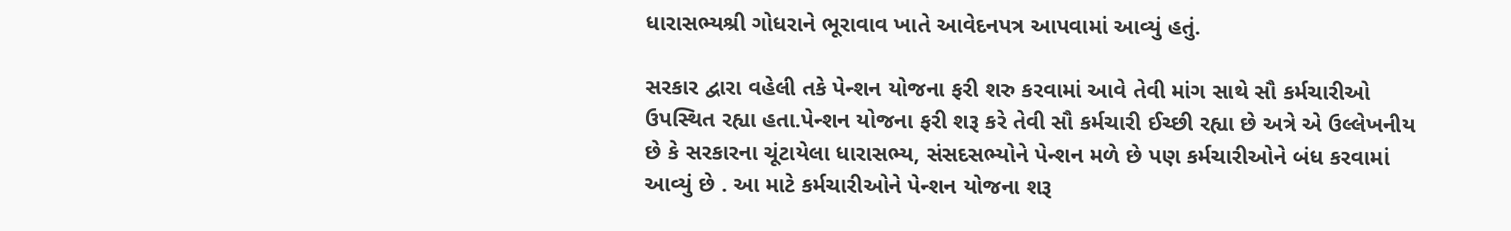ધારાસભ્યશ્રી ગોધરાને ભૂરાવાવ ખાતે આવેદનપત્ર આપવામાં આવ્યું હતું.

સરકાર દ્વારા વહેલી તકે પેન્શન યોજના ફરી શરુ કરવામાં આવે તેવી માંગ સાથે સૌ કર્મચારીઓ ઉપસ્થિત રહ્યા હતા.પેન્શન યોજના ફરી શરૂ કરે તેવી સૌ કર્મચારી ઈચ્છી રહ્યા છે અત્રે એ ઉલ્લેખનીય છે કે સરકારના ચૂંટાયેલા ધારાસભ્ય, સંસદસભ્યોને પેન્શન મળે છે પણ કર્મચારીઓને બંધ કરવામાં આવ્યું છે . આ માટે કર્મચારીઓને પેન્શન યોજના શરૂ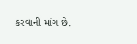કરવાની માંગ છે.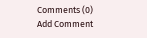Comments (0)
Add Comment